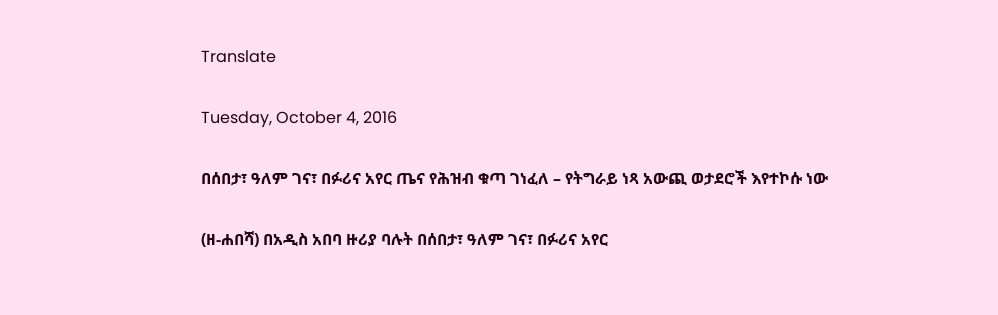Translate

Tuesday, October 4, 2016

በሰበታ፣ ዓለም ገና፣ በፉሪና አየር ጤና የሕዝብ ቁጣ ገነፈለ – የትግራይ ነጻ አውጪ ወታደሮች እየተኮሱ ነው

(ዘ-ሐበሻ) በአዲስ አበባ ዙሪያ ባሉት በሰበታ፣ ዓለም ገና፣ በፉሪና አየር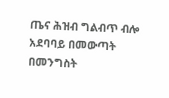ጤና ሕዝብ ግልብጥ ብሎ አደባባይ በመውጣት በመንግስት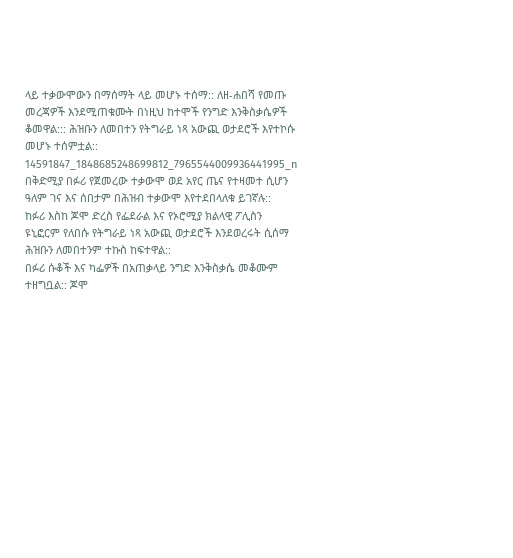ላይ ተቃውሞውን በማሰማት ላይ መሆኑ ተሰማ:: ለዘ-ሐበሻ የመጡ መረጃዎች እንደሚጠቁሙት በነዚህ ከተሞች የንግድ እንቅስቃሴዎች ቆመዋል::: ሕዝቡን ለመበተን የትግራይ ነጻ አውጪ ወታደሮች እየተኮሱ መሆኑ ተሰምቷል::
14591847_1848685248699812_7965544009936441995_n
በቅድሚያ በፉሪ የጀመረው ተቃውሞ ወደ አየር ጤና የተዛመተ ሲሆን ዓለም ገና እና ሰበታም በሕዝብ ተቃውሞ እየተደበላለቁ ይገኛሉ::
ከፉሪ እስከ ጆሞ ድረስ የፌደራል እና የኦሮሚያ ክልላዊ ፖሊስን ዩኒፎርም የለበሱ የትግራይ ነጻ አውጪ ወታደሮች እንደወረሩት ሲሰማ ሕዝቡን ለመበተንም ተኩስ ከፍተዋል::
በፉሪ ሱቆች እና ካፌዎች በአጠቃላይ ንግድ እንቅስቃሴ መቆሙም ተዘግቧል:: ጆሞ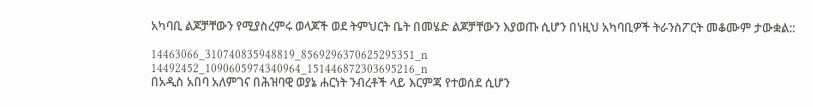አካባቢ ልጆቻቸውን የሚያስረምሩ ወላጆች ወደ ትምህርት ቤት በመሄድ ልጆቻቸውን እያወጡ ሲሆን በነዚህ አካባቢዎች ትራንስፖርት መቆሙም ታውቋል::

14463066_310740835948819_8569296370625295351_n
14492452_1090605974340964_151446872303695216_n
በአዲስ አበባ አለምገና በሕዝባዊ ወያኔ ሐርነት ንብረቶች ላይ እርምጃ የተወሰደ ሲሆን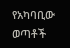የአካባቢው ወጣቶች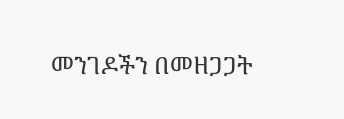መንገዶችን በመዘጋጋት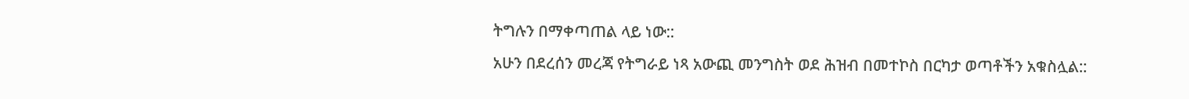ትግሉን በማቀጣጠል ላይ ነው::
አሁን በደረሰን መረጃ የትግራይ ነጻ አውጪ መንግስት ወደ ሕዝብ በመተኮስ በርካታ ወጣቶችን አቁስሏል::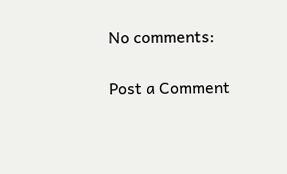No comments:

Post a Comment